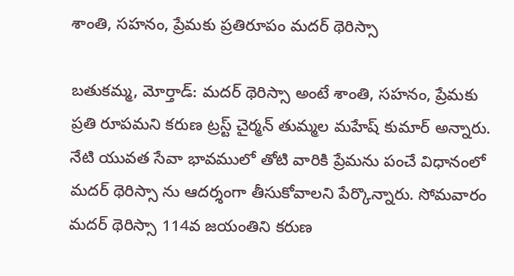శాంతి, సహనం, ప్రేమకు ప్రతిరూపం మదర్ థెరిస్సా

బతుకమ్మ, మోర్తాడ్: మదర్ థెరిస్సా అంటే శాంతి, సహనం, ప్రేమకు ప్రతి రూపమని కరుణ ట్రస్ట్ చైర్మన్ తుమ్మల మహేష్ కుమార్ అన్నారు. నేటి యువత సేవా భావములో తోటి వారికి ప్రేమను పంచే విధానంలో మదర్ థెరిస్సా ను ఆదర్శంగా తీసుకోవాలని పేర్కొన్నారు. సోమవారం మదర్ థెరిస్సా 114వ జయంతిని కరుణ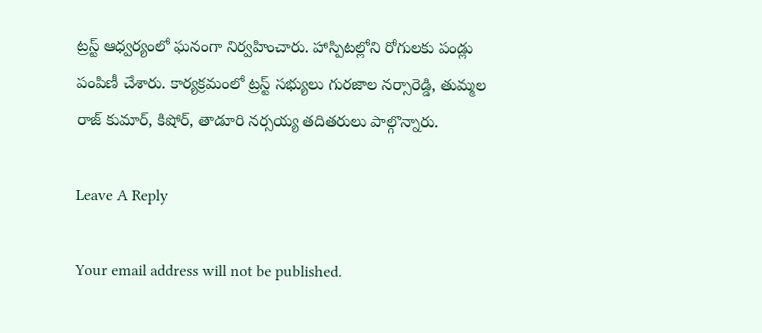ట్రస్ట్ ఆధ్వర్యంలో ఘనంగా నిర్వహించారు. హాస్పిటల్లోని రోగులకు పండ్లు పంపిణీ చేశారు. కార్యక్రమంలో ట్రస్ట్ సభ్యులు గురజాల నర్సారెడ్డి, తుమ్మల రాజ్ కుమార్, కిషోర్, తాడూరి నర్సయ్య తదితరులు పాల్గొన్నారు.

Leave A Reply

Your email address will not be published.